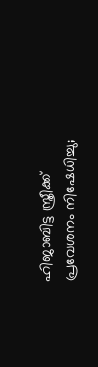ഹിജാബിട്ട സ്ത്രീക്ക് പ്രവേശനം നിഷേധിച്ചു;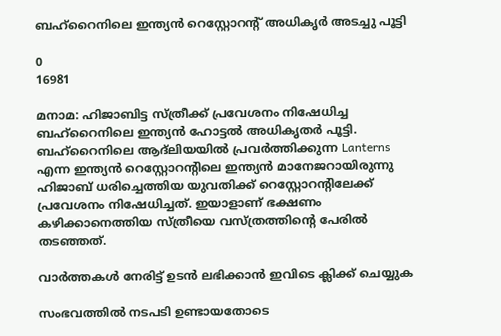ബഹ്റൈനിലെ ഇന്ത്യന്‍ റെസ്റ്റോറന്റ് അധികൃർ അടച്ചു പൂട്ടി

0
16981

മനാമ: ഹിജാബിട്ട സ്ത്രീക്ക് പ്രവേശനം നിഷേധിച്ച ബഹ്റൈനിലെ ഇന്ത്യന്‍ ഹോട്ടല്‍ അധികൃതര്‍ പൂട്ടി. ബഹ്റൈനിലെ ആദ്ലിയയില്‍ പ്രവര്‍ത്തിക്കുന്ന Lanterns എന്ന ഇന്ത്യൻ റെസ്റ്റോറന്റിലെ ഇന്ത്യൻ മാനേജറായിരുന്നു ഹിജാബ് ധരിച്ചെത്തിയ യുവതിക്ക് റെസ്റ്റോറന്റിലേക്ക് പ്രവേശനം നിഷേധിച്ചത്. ഇയാളാണ് ഭക്ഷണം കഴിക്കാനെത്തിയ സ്ത്രീയെ വസ്ത്രത്തിന്‍റെ പേരില്‍ തടഞ്ഞത്.

വാർത്തകൾ നേരിട്ട് ഉടൻ ലഭിക്കാൻ ഇവിടെ ക്ലിക്ക് ചെയ്യുക

സംഭവത്തില്‍ നടപടി ഉണ്ടായതോടെ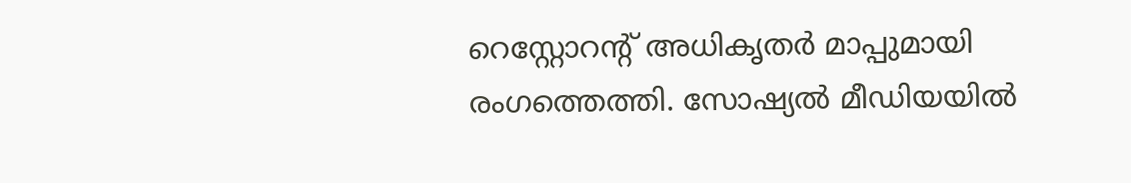റെസ്റ്റോറന്‍റ് അധികൃതര്‍ മാപ്പുമായി രംഗത്തെത്തി. സോഷ്യല്‍ മീഡിയയില്‍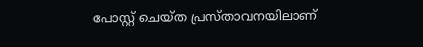പോസ്റ്റ് ചെയ്ത പ്രസ്താവനയിലാണ്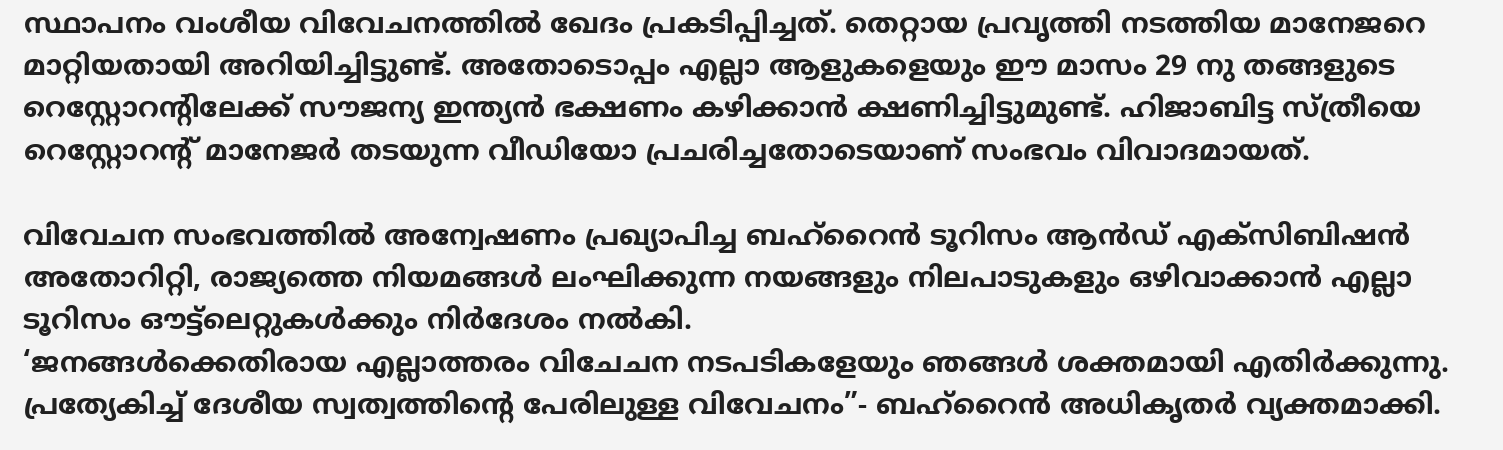സ്ഥാപനം വംശീയ വിവേചനത്തില്‍ ഖേദം പ്രകടിപ്പിച്ചത്. തെറ്റായ പ്രവൃത്തി നടത്തിയ മാനേജറെ മാറ്റിയതായി അറിയിച്ചിട്ടുണ്ട്. അതോടൊപ്പം എല്ലാ ആളുകളെയും ഈ മാസം 29 നു തങ്ങളുടെ റെസ്റ്റോറന്റിലേക്ക് സൗജന്യ ഇന്ത്യൻ ഭക്ഷണം കഴിക്കാൻ ക്ഷണിച്ചിട്ടുമുണ്ട്. ഹിജാബിട്ട സ്ത്രീയെ റെസ്റ്റോറന്‍റ് മാനേജര്‍ തടയുന്ന വീഡിയോ പ്രചരിച്ചതോടെയാണ് സംഭവം വിവാദമായത്.

വിവേചന സംഭവത്തില്‍ അന്വേഷണം പ്രഖ്യാപിച്ച ബഹ്റൈന്‍ ടൂറിസം ആന്‍ഡ് എക്സിബിഷന്‍ അതോറിറ്റി, രാജ്യത്തെ നിയമങ്ങള്‍ ലംഘിക്കുന്ന നയങ്ങളും നിലപാടുകളും ഒഴിവാക്കാന്‍ എല്ലാ ടൂറിസം ഔട്ട്ലെറ്റുകള്‍ക്കും നിര്‍ദേശം നല്‍കി.
‘ജനങ്ങള്‍ക്കെതിരായ എല്ലാത്തരം വിചേചന നടപടികളേയും ഞങ്ങള്‍ ശക്തമായി എതിര്‍ക്കുന്നു. പ്രത്യേകിച്ച് ദേശീയ സ്വത്വത്തിന്‍റെ പേരിലുള്ള വിവേചനം”- ബഹ്റൈന്‍ അധികൃതര്‍ വ്യക്തമാക്കി.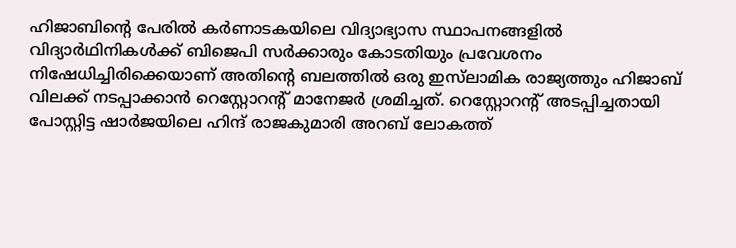ഹിജാബിന്‍റെ പേരില്‍ കര്‍ണാടകയിലെ വിദ്യാഭ്യാസ സ്ഥാപനങ്ങളില്‍ വിദ്യാര്‍ഥിനികള്‍ക്ക് ബിജെപി സര്‍ക്കാരും കോടതിയും പ്രവേശനം നിഷേധിച്ചിരിക്കെയാണ് അതിന്‍റെ ബലത്തില്‍ ഒരു ഇസ്‌ലാമിക രാജ്യത്തും ഹിജാബ് വിലക്ക് നടപ്പാക്കാന്‍ റെസ്റ്റോറന്‍റ് മാനേജര്‍ ശ്രമിച്ചത്. റെസ്റ്റോറന്റ് അടപ്പിച്ചതായി പോസ്റ്റിട്ട ഷാർജയിലെ ഹിന്ദ് രാജകുമാരി അറബ് ലോകത്ത്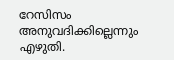റേസിസം അനുവദിക്കില്ലെന്നും എഴുതി.